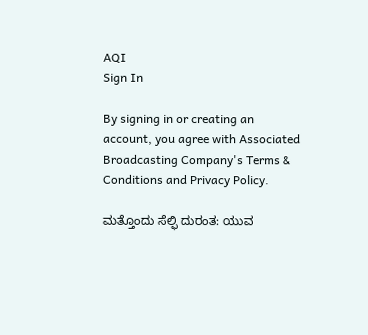AQI
Sign In

By signing in or creating an account, you agree with Associated Broadcasting Company's Terms & Conditions and Privacy Policy.

ಮತ್ತೊಂದು ಸೆಲ್ಫಿ ದುರಂತ: ಯುವ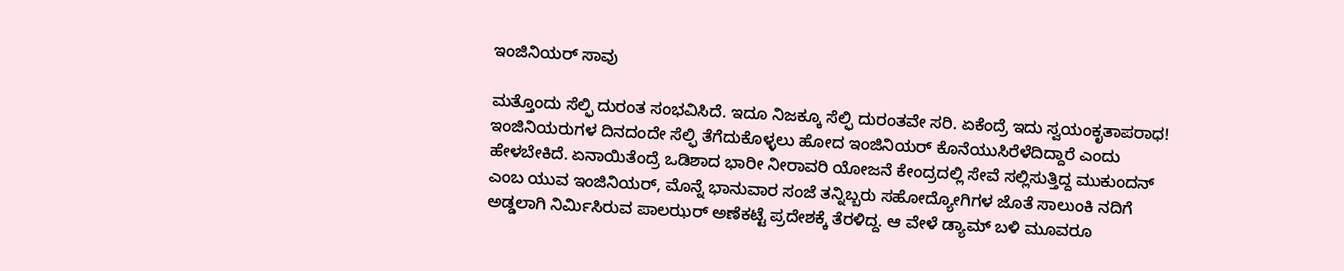ಇಂಜಿನಿಯರ್ ಸಾವು

ಮತ್ತೊಂದು ಸೆಲ್ಫಿ ದುರಂತ ಸಂಭವಿಸಿದೆ. ಇದೂ ನಿಜಕ್ಕೂ ಸೆಲ್ಫಿ ದುರಂತವೇ ಸರಿ. ಏಕೆಂದ್ರೆ ಇದು ಸ್ವಯಂಕೃತಾಪರಾಧ! ಇಂಜಿನಿಯರುಗಳ ದಿನದಂದೇ ಸೆಲ್ಫಿ ತೆಗೆದುಕೊಳ್ಳಲು ಹೋದ ಇಂಜಿನಿಯರ್ ಕೊನೆಯುಸಿರೆಳೆದಿದ್ದಾರೆ ಎಂದು ಹೇಳಬೇಕಿದೆ. ಏನಾಯಿತೆಂದ್ರೆ ಒಡಿಶಾದ ಭಾರೀ ನೀರಾವರಿ ಯೋಜನೆ ಕೇಂದ್ರದಲ್ಲಿ ಸೇವೆ ಸಲ್ಲಿಸುತ್ತಿದ್ದ ಮುಕುಂದನ್ ಎಂಬ ಯುವ ಇಂಜಿನಿಯರ್, ಮೊನ್ನೆ ಭಾನುವಾರ ಸಂಜೆ ತನ್ನಿಬ್ಬರು ಸಹೋದ್ಯೋಗಿಗಳ ಜೊತೆ ಸಾಲುಂಕಿ ನದಿಗೆ ಅಡ್ಡಲಾಗಿ ನಿರ್ಮಿಸಿರುವ ಪಾಲಝರ್ ಅಣೆಕಟ್ಟೆ ಪ್ರದೇಶಕ್ಕೆ ತೆರಳಿದ್ದ. ಆ ವೇಳೆ ಡ್ಯಾಮ್ ಬಳಿ ಮೂವರೂ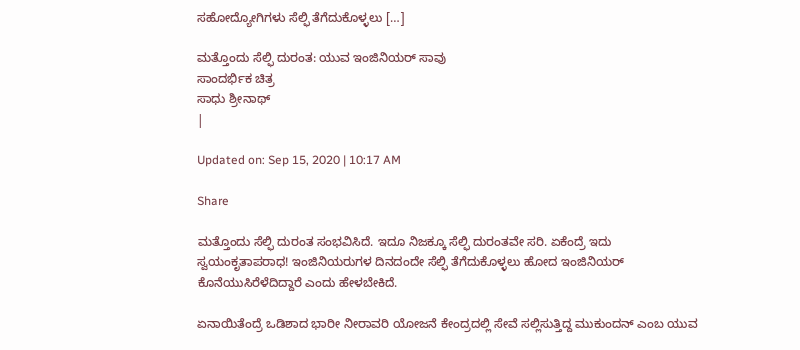ಸಹೋದ್ಯೋಗಿಗಳು ಸೆಲ್ಫಿ ತೆಗೆದುಕೊಳ್ಳಲು […]

ಮತ್ತೊಂದು ಸೆಲ್ಫಿ ದುರಂತ: ಯುವ ಇಂಜಿನಿಯರ್ ಸಾವು
ಸಾಂದರ್ಭಿಕ ಚಿತ್ರ
ಸಾಧು ಶ್ರೀನಾಥ್
|

Updated on: Sep 15, 2020 | 10:17 AM

Share

ಮತ್ತೊಂದು ಸೆಲ್ಫಿ ದುರಂತ ಸಂಭವಿಸಿದೆ. ಇದೂ ನಿಜಕ್ಕೂ ಸೆಲ್ಫಿ ದುರಂತವೇ ಸರಿ. ಏಕೆಂದ್ರೆ ಇದು ಸ್ವಯಂಕೃತಾಪರಾಧ! ಇಂಜಿನಿಯರುಗಳ ದಿನದಂದೇ ಸೆಲ್ಫಿ ತೆಗೆದುಕೊಳ್ಳಲು ಹೋದ ಇಂಜಿನಿಯರ್ ಕೊನೆಯುಸಿರೆಳೆದಿದ್ದಾರೆ ಎಂದು ಹೇಳಬೇಕಿದೆ.

ಏನಾಯಿತೆಂದ್ರೆ ಒಡಿಶಾದ ಭಾರೀ ನೀರಾವರಿ ಯೋಜನೆ ಕೇಂದ್ರದಲ್ಲಿ ಸೇವೆ ಸಲ್ಲಿಸುತ್ತಿದ್ದ ಮುಕುಂದನ್ ಎಂಬ ಯುವ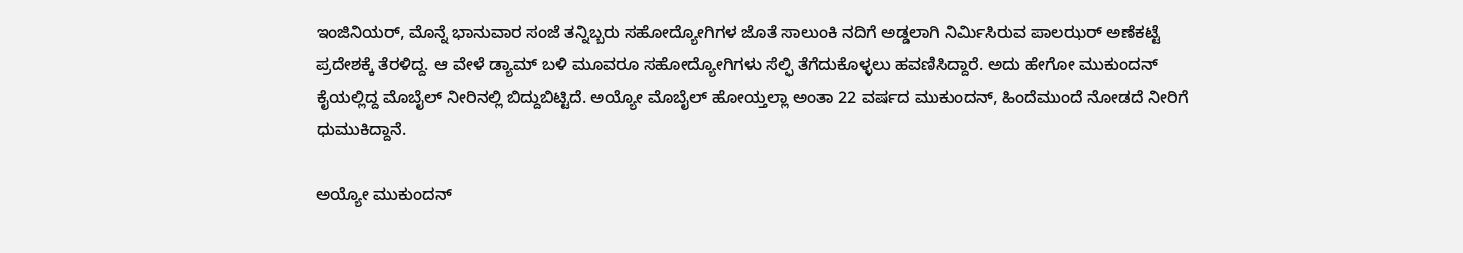ಇಂಜಿನಿಯರ್, ಮೊನ್ನೆ ಭಾನುವಾರ ಸಂಜೆ ತನ್ನಿಬ್ಬರು ಸಹೋದ್ಯೋಗಿಗಳ ಜೊತೆ ಸಾಲುಂಕಿ ನದಿಗೆ ಅಡ್ಡಲಾಗಿ ನಿರ್ಮಿಸಿರುವ ಪಾಲಝರ್ ಅಣೆಕಟ್ಟೆ ಪ್ರದೇಶಕ್ಕೆ ತೆರಳಿದ್ದ. ಆ ವೇಳೆ ಡ್ಯಾಮ್ ಬಳಿ ಮೂವರೂ ಸಹೋದ್ಯೋಗಿಗಳು ಸೆಲ್ಫಿ ತೆಗೆದುಕೊಳ್ಳಲು ಹವಣಿಸಿದ್ದಾರೆ. ಅದು ಹೇಗೋ ಮುಕುಂದನ್ ಕೈಯಲ್ಲಿದ್ದ ಮೊಬೈಲ್ ನೀರಿನಲ್ಲಿ ಬಿದ್ದುಬಿಟ್ಟಿದೆ. ಅಯ್ಯೋ ಮೊಬೈಲ್ ಹೋಯ್ತಲ್ಲಾ ಅಂತಾ 22 ವರ್ಷದ ಮುಕುಂದನ್, ಹಿಂದೆಮುಂದೆ ನೋಡದೆ ನೀರಿಗೆ ಧುಮುಕಿದ್ದಾನೆ.

ಅಯ್ಯೋ ಮುಕುಂದನ್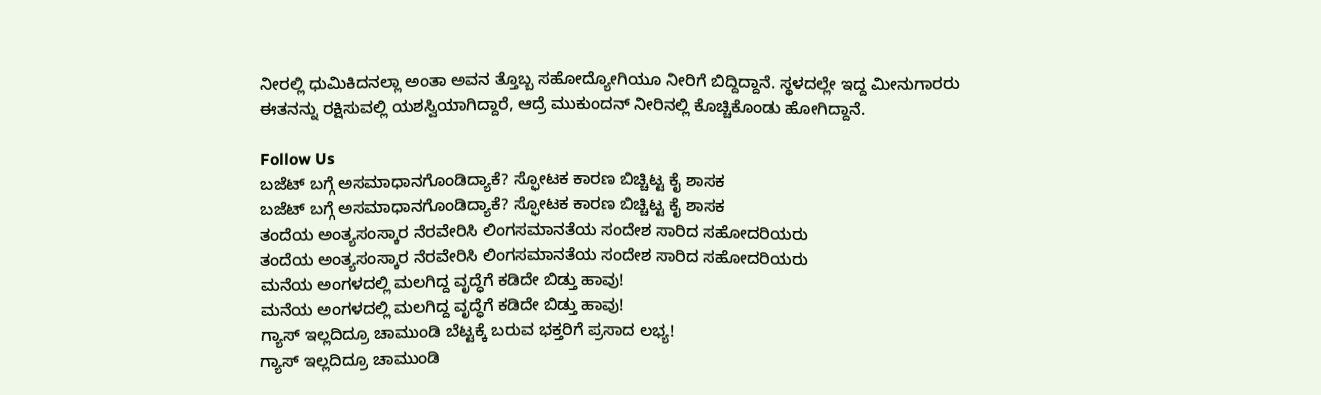ನೀರಲ್ಲಿ ಧುಮಿಕಿದನಲ್ಲಾ ಅಂತಾ ಅವನ ತ್ತೊಬ್ಬ ಸಹೋದ್ಯೋಗಿಯೂ ನೀರಿಗೆ ಬಿದ್ದಿದ್ದಾನೆ. ಸ್ಥಳದಲ್ಲೇ ಇದ್ದ ಮೀನುಗಾರರು ಈತನನ್ನು ರಕ್ಷಿಸುವಲ್ಲಿ ಯಶಸ್ವಿಯಾಗಿದ್ದಾರೆ, ಆದ್ರೆ ಮುಕುಂದನ್ ನೀರಿನಲ್ಲಿ ಕೊಚ್ಚಿಕೊಂಡು ಹೋಗಿದ್ದಾನೆ.

Follow Us
ಬಜೆಟ್ ಬಗ್ಗೆ ಅಸಮಾಧಾನಗೊಂಡಿದ್ಯಾಕೆ? ಸ್ಫೋಟಕ ಕಾರಣ ಬಿಚ್ಚಿಟ್ಟ ಕೈ ಶಾಸಕ
ಬಜೆಟ್ ಬಗ್ಗೆ ಅಸಮಾಧಾನಗೊಂಡಿದ್ಯಾಕೆ? ಸ್ಫೋಟಕ ಕಾರಣ ಬಿಚ್ಚಿಟ್ಟ ಕೈ ಶಾಸಕ
ತಂದೆಯ ಅಂತ್ಯಸಂಸ್ಕಾರ ನೆರವೇರಿಸಿ ಲಿಂಗಸಮಾನತೆಯ ಸಂದೇಶ ಸಾರಿದ ಸಹೋದರಿಯರು
ತಂದೆಯ ಅಂತ್ಯಸಂಸ್ಕಾರ ನೆರವೇರಿಸಿ ಲಿಂಗಸಮಾನತೆಯ ಸಂದೇಶ ಸಾರಿದ ಸಹೋದರಿಯರು
ಮನೆಯ ಅಂಗಳದಲ್ಲಿ ಮಲಗಿದ್ದ ವೃದ್ಧೆಗೆ ಕಡಿದೇ ಬಿಡ್ತು ಹಾವು!
ಮನೆಯ ಅಂಗಳದಲ್ಲಿ ಮಲಗಿದ್ದ ವೃದ್ಧೆಗೆ ಕಡಿದೇ ಬಿಡ್ತು ಹಾವು!
ಗ್ಯಾಸ್ ಇಲ್ಲದಿದ್ರೂ ಚಾಮುಂಡಿ ಬೆಟ್ಟಕ್ಕೆ ಬರುವ ಭಕ್ತರಿಗೆ ಪ್ರಸಾದ ಲಭ್ಯ!
ಗ್ಯಾಸ್ ಇಲ್ಲದಿದ್ರೂ ಚಾಮುಂಡಿ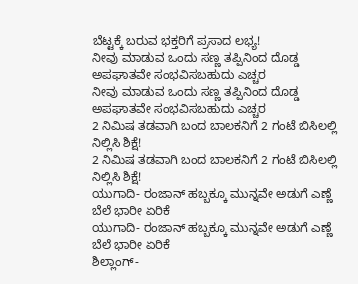ಬೆಟ್ಟಕ್ಕೆ ಬರುವ ಭಕ್ತರಿಗೆ ಪ್ರಸಾದ ಲಭ್ಯ!
ನೀವು ಮಾಡುವ ಒಂದು ಸಣ್ಣ ತಪ್ಪಿನಿಂದ ದೊಡ್ಡ ಅಪಘಾತವೇ ಸಂಭವಿಸಬಹುದು ಎಚ್ಚರ
ನೀವು ಮಾಡುವ ಒಂದು ಸಣ್ಣ ತಪ್ಪಿನಿಂದ ದೊಡ್ಡ ಅಪಘಾತವೇ ಸಂಭವಿಸಬಹುದು ಎಚ್ಚರ
2 ನಿಮಿಷ ತಡವಾಗಿ ಬಂದ ಬಾಲಕನಿಗೆ 2 ಗಂಟೆ ಬಿಸಿಲಲ್ಲಿ ನಿಲ್ಲಿಸಿ ಶಿಕ್ಷೆ!
2 ನಿಮಿಷ ತಡವಾಗಿ ಬಂದ ಬಾಲಕನಿಗೆ 2 ಗಂಟೆ ಬಿಸಿಲಲ್ಲಿ ನಿಲ್ಲಿಸಿ ಶಿಕ್ಷೆ!
ಯುಗಾದಿ- ರಂಜಾನ್ ಹಬ್ಬಕ್ಕೂ ಮುನ್ನವೇ ಅಡುಗೆ ಎಣ್ಣೆ ಬೆಲೆ ಭಾರೀ ಏರಿಕೆ
ಯುಗಾದಿ- ರಂಜಾನ್ ಹಬ್ಬಕ್ಕೂ ಮುನ್ನವೇ ಅಡುಗೆ ಎಣ್ಣೆ ಬೆಲೆ ಭಾರೀ ಏರಿಕೆ
ಶಿಲ್ಲಾಂಗ್-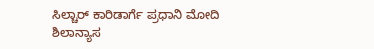ಸಿಲ್ಚಾರ್ ಕಾರಿಡಾರ್ಗೆ ಪ್ರಧಾನಿ ಮೋದಿ ಶಿಲಾನ್ಯಾಸ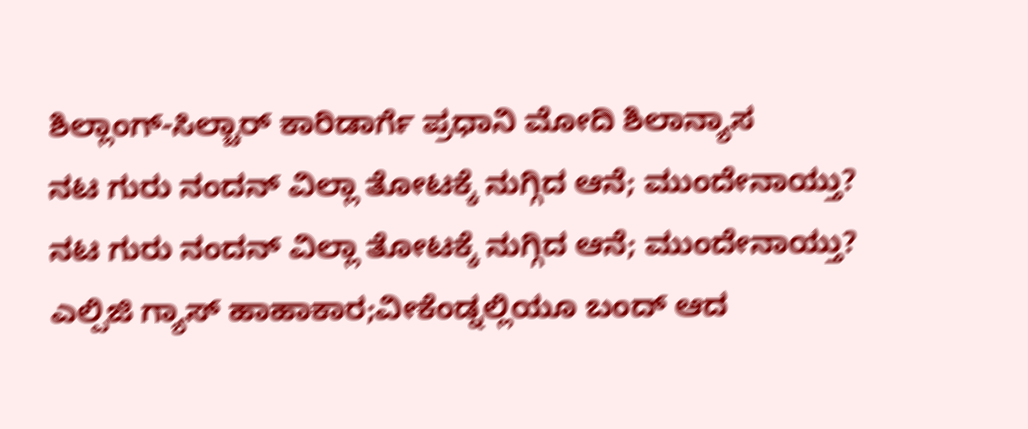ಶಿಲ್ಲಾಂಗ್-ಸಿಲ್ಚಾರ್ ಕಾರಿಡಾರ್ಗೆ ಪ್ರಧಾನಿ ಮೋದಿ ಶಿಲಾನ್ಯಾಸ
ನಟ ಗುರು ನಂದನ್ ವಿಲ್ಲಾ ತೋಟಕ್ಕೆ ನುಗ್ಗಿದ ಆನೆ; ಮುಂದೇನಾಯ್ತು?
ನಟ ಗುರು ನಂದನ್ ವಿಲ್ಲಾ ತೋಟಕ್ಕೆ ನುಗ್ಗಿದ ಆನೆ; ಮುಂದೇನಾಯ್ತು?
ಎಲ್ಪಿಜಿ ಗ್ಯಾಸ್ ಹಾಹಾಕಾರ;ವೀಕೆಂಡ್ನಲ್ಲಿಯೂ ಬಂದ್ ಆದ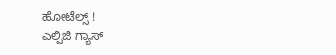ಹೋಟೆಲ್ಸ್ !
ಎಲ್ಪಿಜಿ ಗ್ಯಾಸ್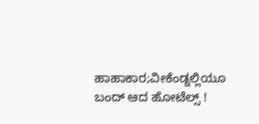ಹಾಹಾಕಾರ;ವೀಕೆಂಡ್ನಲ್ಲಿಯೂ ಬಂದ್ ಆದ ಹೋಟೆಲ್ಸ್ !